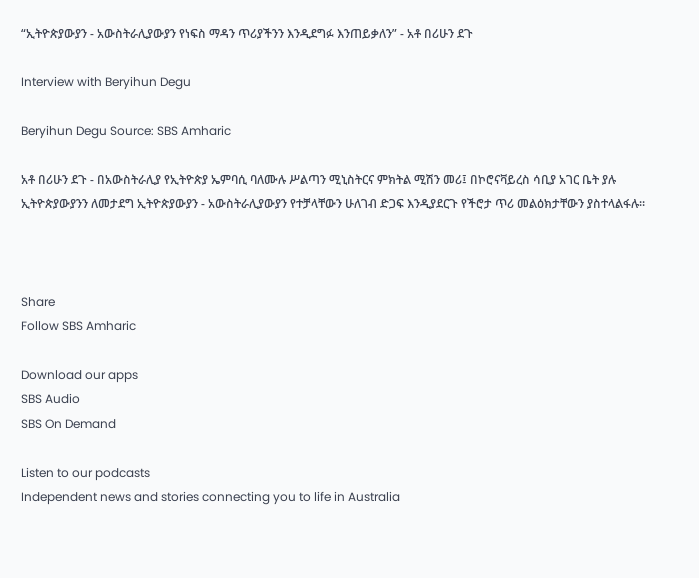“ኢትዮጵያውያን - አውስትራሊያውያን የነፍስ ማዳን ጥሪያችንን እንዲደግፉ እንጠይቃለን” - አቶ በሪሁን ደጉ

Interview with Beryihun Degu

Beryihun Degu Source: SBS Amharic

አቶ በሪሁን ደጉ - በአውስትራሊያ የኢትዮጵያ ኤምባሲ ባለሙሉ ሥልጣን ሚኒስትርና ምክትል ሚሽን መሪ፤ በኮሮናቫይረስ ሳቢያ አገር ቤት ያሉ ኢትዮጵያውያንን ለመታደግ ኢትዮጵያውያን - አውስትራሊያውያን የተቻላቸውን ሁለገብ ድጋፍ እንዲያደርጉ የችሮታ ጥሪ መልዕክታቸውን ያስተላልፋሉ።



Share
Follow SBS Amharic

Download our apps
SBS Audio
SBS On Demand

Listen to our podcasts
Independent news and stories connecting you to life in Australia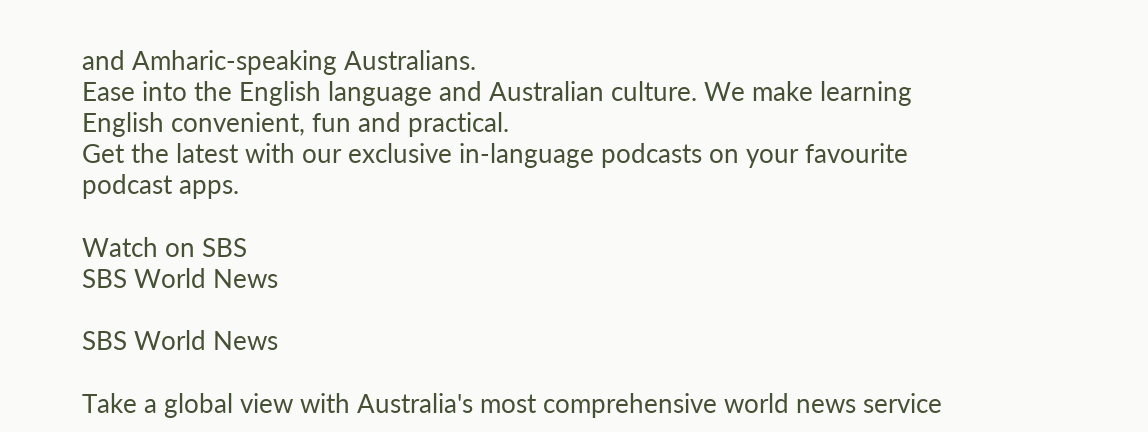and Amharic-speaking Australians.
Ease into the English language and Australian culture. We make learning English convenient, fun and practical.
Get the latest with our exclusive in-language podcasts on your favourite podcast apps.

Watch on SBS
SBS World News

SBS World News

Take a global view with Australia's most comprehensive world news service